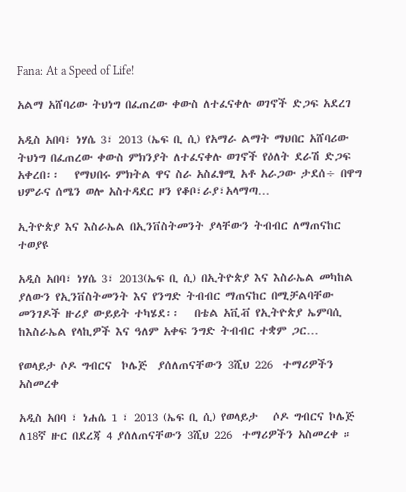Fana: At a Speed of Life!

አልማ አሸባሪው ትህነግ በፈጠረው ቀውስ ለተፈናቀሉ ወገኖች ድጋፍ አደረገ

አዲስ አበባ፣ ነሃሴ 3፣ 2013 (ኤፍ ቢ ሲ) የአማራ ልማት ማህበር አሸባሪው ትህነግ በፈጠረው ቀውስ ምክንያት ለተፈናቀሉ ወገኖች የዕለት ደራሽ ድጋፍ አቀረበ፡፡   የማህበሩ ምክትል ዋና ስራ አስፈፃሚ አቶ አራጋው ታደሰ÷ በዋግ ህምራና ሰሜን ወሎ አስተዳደር ዞን የቆቦ፣ራያ፣አላማጣ…

ኢትዮጵያ እና እስራኤል በኢንቨስትመንት ያላቸውን ትብብር ለማጠናከር ተወያዩ

አዲስ አበባ፣ ነሃሴ 3፣ 2013(ኤፍ ቢ ሲ) በኢትዮጵያ እና እስራኤል መካከል ያለውን የኢንቨስትመንት እና የንግድ ትብብር ማጠናከር በሚቻልባቸው መንገዶች ዙሪያ ውይይት ተካሄደ፡፡   በቴል አቪቭ የኢትዮጵያ ኤምባሲ ከእስራኤል የላኪዎች እና ዓለም አቀፍ ንግድ ትብብር ተቋም ጋር…

የወላይታ ሶዶ ግብርና  ኮሌጅ  ያሰለጠናቸውን 3ሺህ 226  ተማሪዎችን አስመረቀ

አዲስ አበባ ፣ ነሐሴ 1 ፣ 2013 (ኤፍ ቢ ሲ) የወላይታ   ሶዶ ግብርና ኮሌጅ  ለ18ኛ ዙር በደረጃ 4 ያሰለጠናቸውን 3ሺህ 226  ተማሪዎችን አስመረቀ ።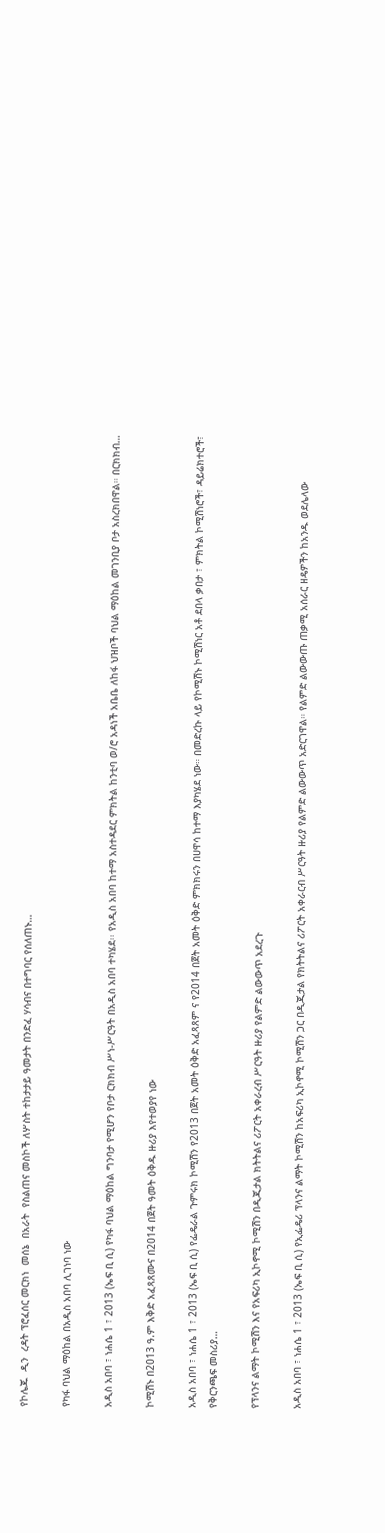የኮሌጁ  ዲን  ረዳት ፕሮፈሰር መርክነ  መሰኔ  በአራት  የስልጠና መስኮች ለሦስት ተከታታይ ዓመታት በንድፈ ሃሳብና በተግባር የሰለጠኑ…

የካፋ ባህል ማዕከል በአዲስ አበባ ሊገነባ ነው

አዲስ አበባ ፣ ነሐሴ 1 ፣ 2013 (ኤፍ ቢ ሲ) የካፋ ባህል ማዕከል ግንባታ የሚሆን የቦታ ርክክብ ሥነ-ሥርዓት በአዲስ አበባ ተካሄደ፡፡ የአዲስ አበባ ከተማ አስተዳደር ምክትል ከንቲባ ወ/ሮ አዳነች አቤቤ ለከፋ ህዝቦች ባህል ማዕከል መገንቢያ ቦታ አስረክበዋል። በርክክብ…

ኮሚሽኑ በ2013 ዓ.ም እቅድ አፈጻጸሙና በ2014 በጀት ዓመት ዕቅዱ ዙሪያ እየተወያየ ነው

አዲስ አበባ ፣ ነሐሴ 1 ፣ 2013 (ኤፍ ቢ ሲ) የፌዴራል ጉምሩክ ኮሚሽን የ2013 በጀት አመት ዕቅድ አፈጻጸም ና የ2014 በጀት አመት ዕቅድ ምክክሩን በሀዋሳ ከተማ እያካሄደ ነው። በመድረኩ ላይ የኮሚሽኑ ኮሚሽነር አቶ ደበላ ቃበታ ፣ ምክትል ኮሚሽነሮች፣ ዳይሬክተሮች፣ የቅርንጫፍ መስሪያ…

የፕላንና ልማት ኮሚሽን እና የአፍሪካ ኢኮኖሚ ኮሚሽን በዲጂታል ክትትልና ሪፖርት አቀራረብ ሥርዓት ዙሪያ የልምድ ልውውጥ አደረጉ

አዲስ አበባ ፣ ነሐሴ 1 ፣ 2013 (ኤፍ ቢ ሲ) የኢፌዴሪ ፕላንና ልማት ኮሚሽን ከአፍሪካ ኢኮኖሚ ኮሚሽን ጋር በዲጂታል የክትትልና ሪፖርት አቀራርብ ሥርዓት ዙሪያ የልምድ ልውውጥ አድርገዋል። የልምድ ልውውጡ ጠቃሚ አሰራር ዘዴዎችን ከአንዱ ወደሌላው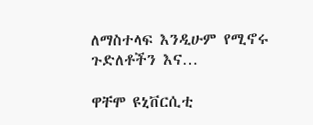ለማስተላፍ እንዲሁም የሚኖሩ ጉድለቶችን እና…

ዋቸሞ ዩኒቨርሲቲ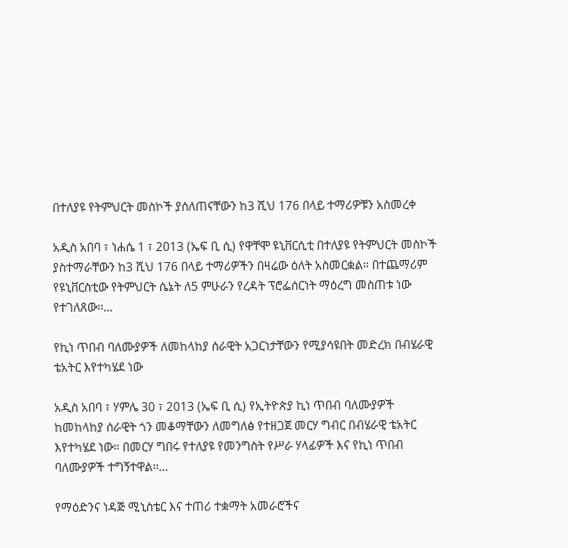በተለያዩ የትምህርት መስኮች ያሰለጠናቸውን ከ3 ሺህ 176 በላይ ተማሪዎቹን አስመረቀ

አዲስ አበባ ፣ ነሐሴ 1 ፣ 2013 (ኤፍ ቢ ሲ) የዋቸሞ ዩኒቨርሲቲ በተለያዩ የትምህርት መስኮች ያስተማራቸውን ከ3 ሺህ 176 በላይ ተማሪዎችን በዛሬው ዕለት አስመርቋል። በተጨማሪም የዩኒቨርስቲው የትምህርት ሴኔት ለ5 ምሁራን የረዳት ፕሮፌሰርነት ማዕረግ መስጠቱ ነው የተገለጸው፡፡…

የኪነ ጥበብ ባለሙያዎች ለመከላከያ ሰራዊት አጋርነታቸውን የሚያሳዩበት መድረክ በብሄራዊ ቴአትር እየተካሄደ ነው

አዲስ አበባ ፣ ሃምሌ 30 ፣ 2013 (ኤፍ ቢ ሲ) የኢትዮጵያ ኪነ ጥበብ ባለሙያዎች ከመከላከያ ሰራዊት ጎን መቆማቸውን ለመግለፅ የተዘጋጀ መርሃ ግብር በብሄራዊ ቴአትር እየተካሄደ ነው። በመርሃ ግበሩ የተለያዩ የመንግስት የሥራ ሃላፊዎች እና የኪነ ጥበብ ባለሙያዎች ተግኝተዋል፡፡…

የማዕድንና ነዳጅ ሚኒስቴር እና ተጠሪ ተቋማት አመራሮችና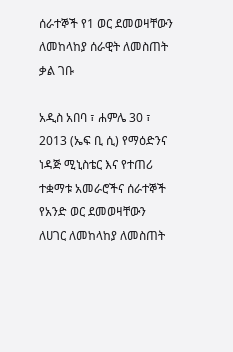ሰራተኞች የ1 ወር ደመወዛቸውን ለመከላከያ ሰራዊት ለመስጠት ቃል ገቡ

አዲስ አበባ ፣ ሐምሌ 30 ፣ 2013 (ኤፍ ቢ ሲ) የማዕድንና ነዳጅ ሚኒስቴር እና የተጠሪ ተቋማቱ አመራሮችና ሰራተኞች የአንድ ወር ደመወዛቸውን ለሀገር ለመከላከያ ለመስጠት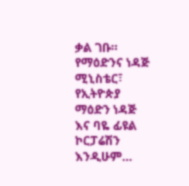ቃል ገቡ።   የማዕድንና ነዳጅ ሚኒስቴር፣ የኢትዮጵያ ማዕድን ነዳጅ እና ባዬ ፊዩል ኮርፓሬሽን እንዲሁም…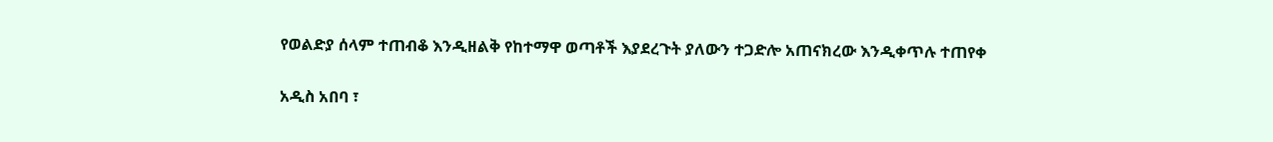የወልድያ ሰላም ተጠብቆ እንዲዘልቅ የከተማዋ ወጣቶች እያደረጉት ያለውን ተጋድሎ አጠናክረው እንዲቀጥሉ ተጠየቀ

አዲስ አበባ ፣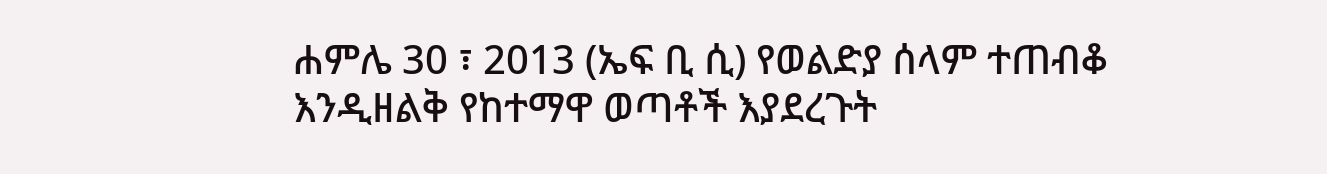ሐምሌ 30 ፣ 2013 (ኤፍ ቢ ሲ) የወልድያ ሰላም ተጠብቆ እንዲዘልቅ የከተማዋ ወጣቶች እያደረጉት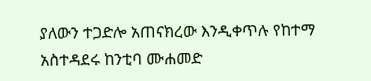ያለውን ተጋድሎ አጠናክረው እንዲቀጥሉ የከተማ አስተዳደሩ ከንቲባ ሙሐመድ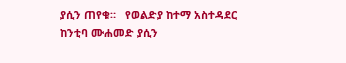ያሲን ጠየቁ።   የወልድያ ከተማ አስተዳደር ከንቲባ ሙሐመድ ያሲን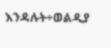እንዳሉት÷ወልዲያ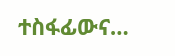ተስፋፊውና…